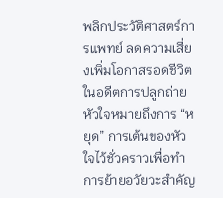พลิกประวัติศาสตร์การแพทย์ ลดความเสี่ยงเพิ่มโอกาสรอดชีวิตในอดีตการปลูกถ่ายหัวใจหมายถึงการ “หยุด” การเต้นของหัวใจไว้ชั่วคราวเพื่อทำการย้ายอวัยวะสำคัญ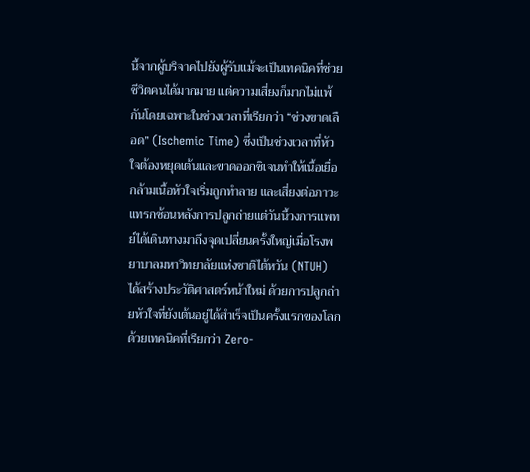นี้จากผู้บริจาคไปยังผู้รับแม้จะเป็นเทคนิคที่ช่วยชีวิตคนได้มากมาย แต่ความเสี่ยงก็มากไม่แพ้กันโดยเฉพาะในช่วงเวลาที่เรียกว่า “ช่วงขาดเลือด” (Ischemic Time) ซึ่งเป็นช่วงเวลาที่หัวใจต้องหยุดเต้นและขาดออกซิเจนทำให้เนื้อเยื่อกล้ามเนื้อหัวใจเริ่มถูกทำลาย และเสี่ยงต่อภาวะแทรกซ้อนหลังการปลูกถ่ายแต่วันนี้วงการแพทย์ได้เดินทางมาถึงจุดเปลี่ยนครั้งใหญ่เมื่อโรงพยาบาลมหาวิทยาลัยแห่งชาติไต้หวัน (NTUH) ได้สร้างประวัติศาสตร์หน้าใหม่ ด้วยการปลูกถ่ายหัวใจที่ยังเต้นอยู่ได้สำเร็จเป็นครั้งแรกของโลกด้วยเทคนิคที่เรียกว่า Zero-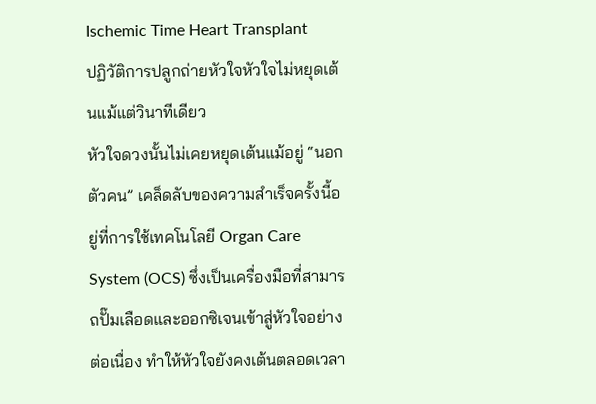Ischemic Time Heart Transplant
ปฏิวัติการปลูกถ่ายหัวใจหัวใจไม่หยุดเต้นแม้แต่วินาทีเดียว
หัวใจดวงนั้นไม่เคยหยุดเต้นแม้อยู่ “นอกตัวคน” เคล็ดลับของความสำเร็จครั้งนี้อยู่ที่การใช้เทคโนโลยี Organ Care System (OCS) ซึ่งเป็นเครื่องมือที่สามารถปั๊มเลือดและออกซิเจนเข้าสู่หัวใจอย่างต่อเนื่อง ทำให้หัวใจยังคงเต้นตลอดเวลา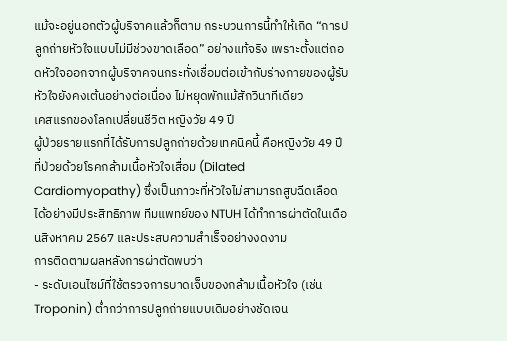แม้จะอยู่นอกตัวผู้บริจาคแล้วก็ตาม กระบวนการนี้ทำให้เกิด “การปลูกถ่ายหัวใจแบบไม่มีช่วงขาดเลือด” อย่างแท้จริง เพราะตั้งแต่ถอดหัวใจออกจากผู้บริจาคจนกระทั่งเชื่อมต่อเข้ากับร่างกายของผู้รับหัวใจยังคงเต้นอย่างต่อเนื่อง ไม่หยุดพักแม้สักวินาทีเดียว
เคสแรกของโลกเปลี่ยนชีวิต หญิงวัย 49 ปี
ผู้ป่วยรายแรกที่ได้รับการปลูกถ่ายด้วยเทคนิคนี้ คือหญิงวัย 49 ปี ที่ป่วยด้วยโรคกล้ามเนื้อหัวใจเสื่อม (Dilated Cardiomyopathy) ซึ่งเป็นภาวะที่หัวใจไม่สามารถสูบฉีดเลือดได้อย่างมีประสิทธิภาพ ทีมแพทย์ของ NTUH ได้ทำการผ่าตัดในเดือนสิงหาคม 2567 และประสบความสำเร็จอย่างงดงาม
การติดตามผลหลังการผ่าตัดพบว่า
- ระดับเอนไซม์ที่ใช้ตรวจการบาดเจ็บของกล้ามเนื้อหัวใจ (เช่น Troponin) ต่ำกว่าการปลูกถ่ายแบบเดิมอย่างชัดเจน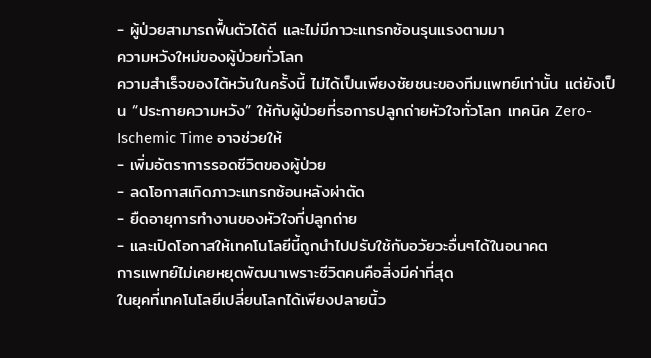- ผู้ป่วยสามารถฟื้นตัวได้ดี และไม่มีภาวะแทรกซ้อนรุนแรงตามมา
ความหวังใหม่ของผู้ป่วยทั่วโลก
ความสำเร็จของไต้หวันในครั้งนี้ ไม่ได้เป็นเพียงชัยชนะของทีมแพทย์เท่านั้น แต่ยังเป็น “ประกายความหวัง” ให้กับผู้ป่วยที่รอการปลูกถ่ายหัวใจทั่วโลก เทคนิค Zero-Ischemic Time อาจช่วยให้
- เพิ่มอัตราการรอดชีวิตของผู้ป่วย
- ลดโอกาสเกิดภาวะแทรกซ้อนหลังผ่าตัด
- ยืดอายุการทำงานของหัวใจที่ปลูกถ่าย
- และเปิดโอกาสให้เทคโนโลยีนี้ถูกนำไปปรับใช้กับอวัยวะอื่นๆได้ในอนาคต
การแพทย์ไม่เคยหยุดพัฒนาเพราะชีวิตคนคือสิ่งมีค่าที่สุด
ในยุคที่เทคโนโลยีเปลี่ยนโลกได้เพียงปลายนิ้ว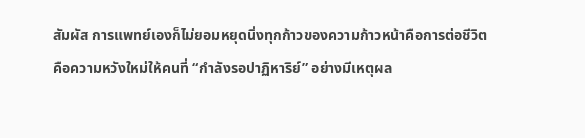สัมผัส การแพทย์เองก็ไม่ยอมหยุดนิ่งทุกก้าวของความก้าวหน้าคือการต่อชีวิต คือความหวังใหม่ให้คนที่ “กำลังรอปาฏิหาริย์” อย่างมีเหตุผล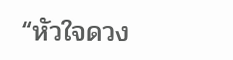“หัวใจดวง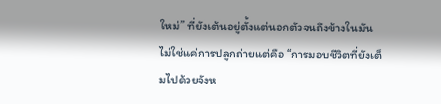ใหม่” ที่ยังเต้นอยู่ตั้งแต่นอกตัวจนถึงข้างในมันไม่ใช่แค่การปลูกถ่ายแต่คือ “การมอบชีวิตที่ยังเต็มไปด้วยจังห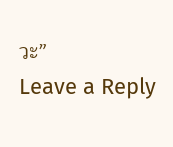วะ”
Leave a Reply